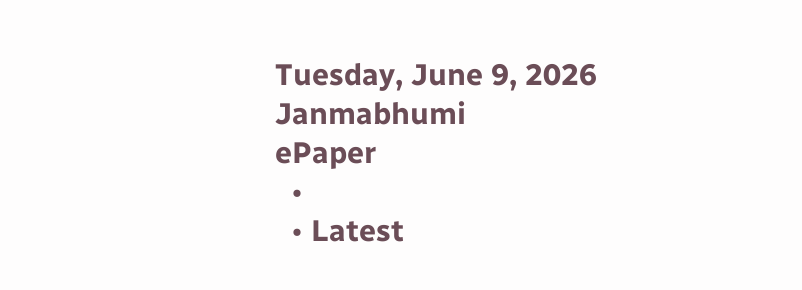Tuesday, June 9, 2026
Janmabhumi
ePaper
  •
  • Latest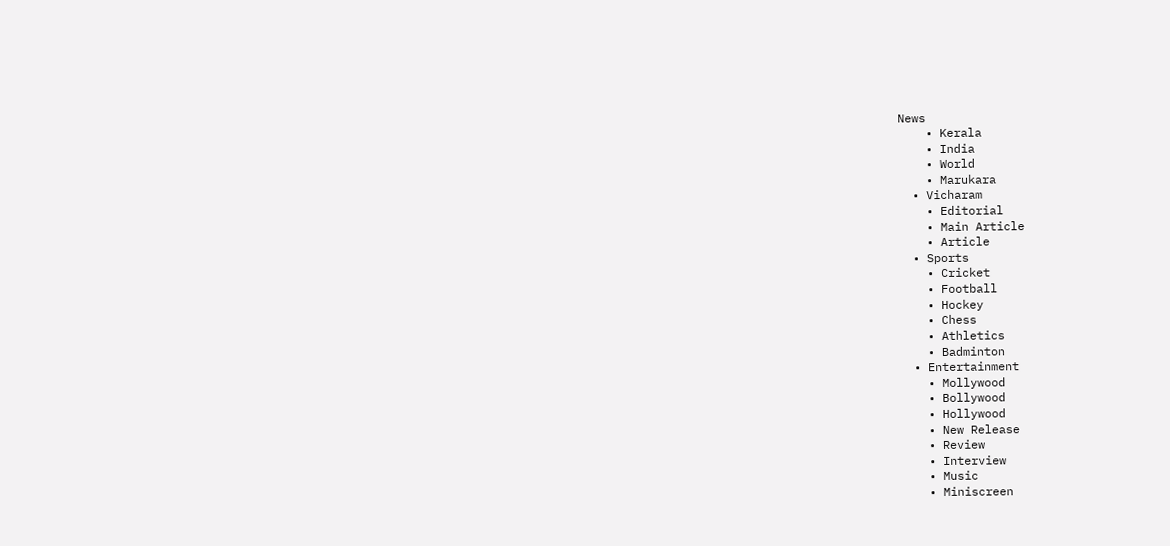News
    • Kerala
    • India
    • World
    • Marukara
  • Vicharam
    • Editorial
    • Main Article
    • Article
  • Sports
    • Cricket
    • Football
    • Hockey
    • Chess
    • Athletics
    • Badminton
  • Entertainment
    • Mollywood
    • Bollywood
    • Hollywood
    • New Release
    • Review
    • Interview
    • Music
    • Miniscreen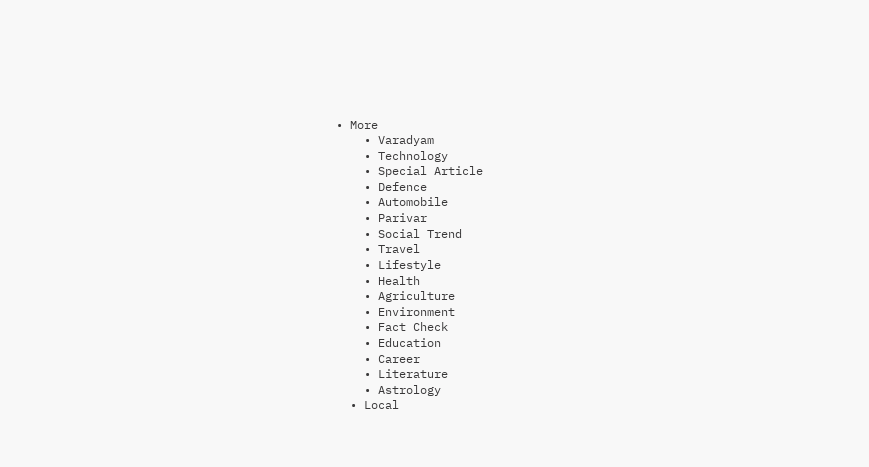• More
    • Varadyam
    • Technology
    • Special Article
    • Defence
    • Automobile
    • Parivar
    • Social Trend
    • Travel
    • Lifestyle
    • Health
    • Agriculture
    • Environment
    • Fact Check
    • Education
    • Career
    • Literature
    • Astrology
  • Local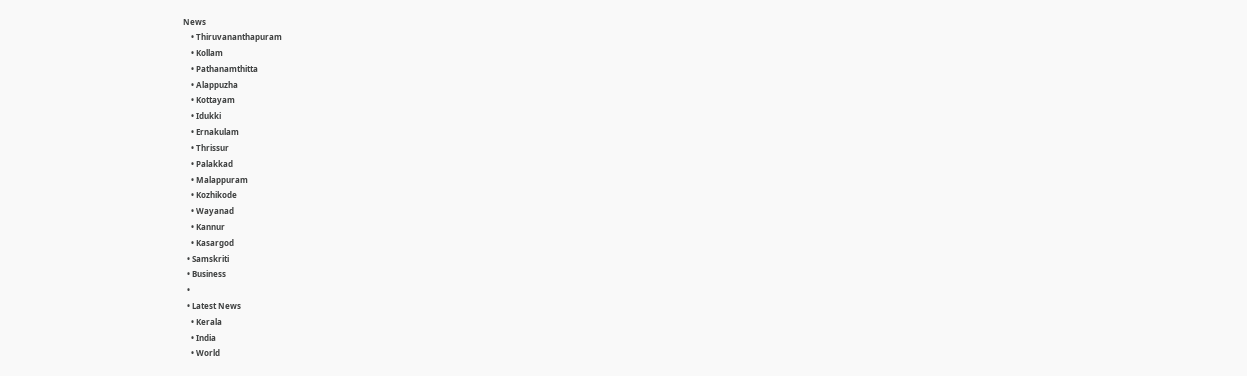News
    • Thiruvananthapuram
    • Kollam
    • Pathanamthitta
    • Alappuzha
    • Kottayam
    • Idukki
    • Ernakulam
    • Thrissur
    • Palakkad
    • Malappuram
    • Kozhikode
    • Wayanad
    • Kannur
    • Kasargod
  • Samskriti
  • Business
  •
  • Latest News
    • Kerala
    • India
    • World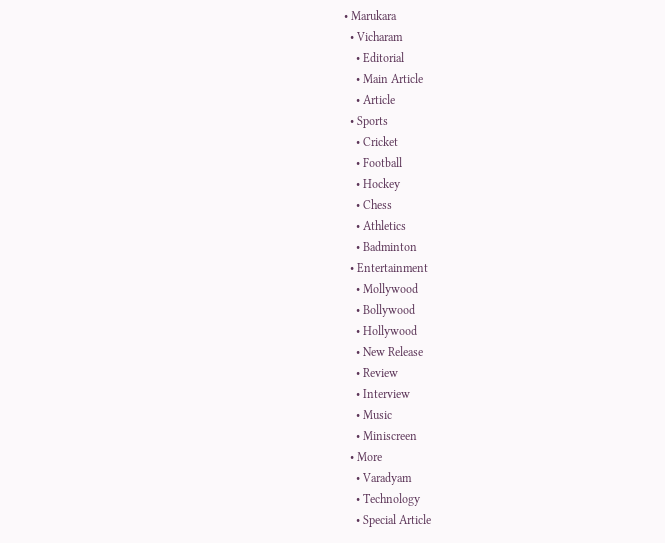• Marukara
  • Vicharam
    • Editorial
    • Main Article
    • Article
  • Sports
    • Cricket
    • Football
    • Hockey
    • Chess
    • Athletics
    • Badminton
  • Entertainment
    • Mollywood
    • Bollywood
    • Hollywood
    • New Release
    • Review
    • Interview
    • Music
    • Miniscreen
  • More
    • Varadyam
    • Technology
    • Special Article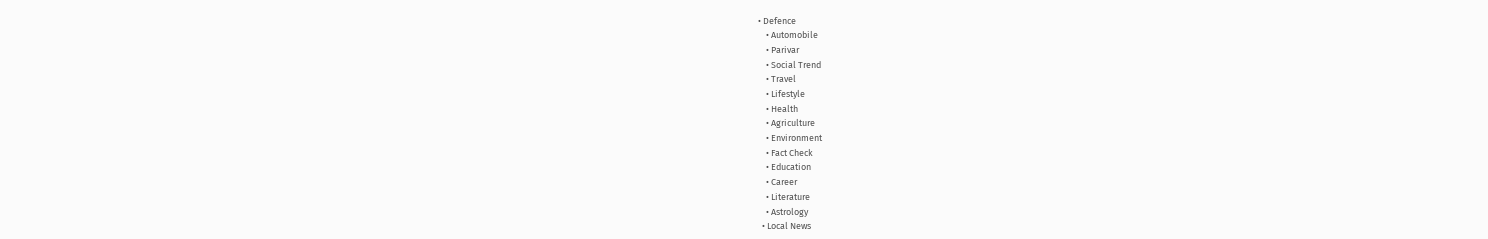• Defence
    • Automobile
    • Parivar
    • Social Trend
    • Travel
    • Lifestyle
    • Health
    • Agriculture
    • Environment
    • Fact Check
    • Education
    • Career
    • Literature
    • Astrology
  • Local News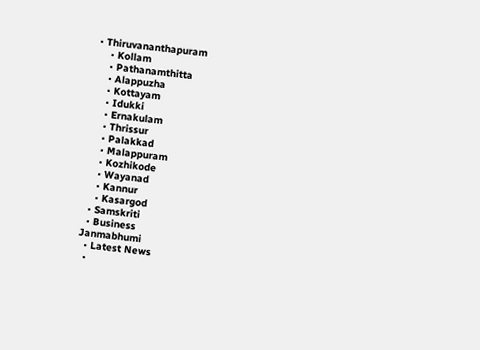• Thiruvananthapuram
    • Kollam
    • Pathanamthitta
    • Alappuzha
    • Kottayam
    • Idukki
    • Ernakulam
    • Thrissur
    • Palakkad
    • Malappuram
    • Kozhikode
    • Wayanad
    • Kannur
    • Kasargod
  • Samskriti
  • Business
Janmabhumi
  • Latest News
  •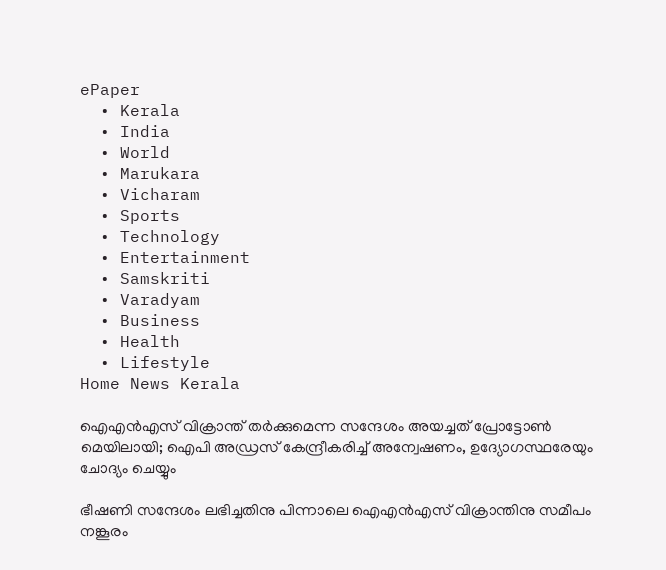ePaper
  • Kerala
  • India
  • World
  • Marukara
  • Vicharam
  • Sports
  • Technology
  • Entertainment
  • Samskriti
  • Varadyam
  • Business
  • Health
  • Lifestyle
Home News Kerala

ഐഎന്‍എസ് വിക്രാന്ത് തര്‍ക്കുമെന്ന സന്ദേശം അയച്ചത് പ്രോട്ടോണ്‍ മെയിലായി; ഐപി അഡ്രസ് കേന്ദ്രീകരിച്ച് അന്വേഷണം, ഉദ്യോഗസ്ഥരേയും ചോദ്യം ചെയ്യും

ഭീഷണി സന്ദേശം ലഭിച്ചതിനു പിന്നാലെ ഐഎന്‍എസ് വിക്രാന്തിനു സമീപം നങ്കൂരം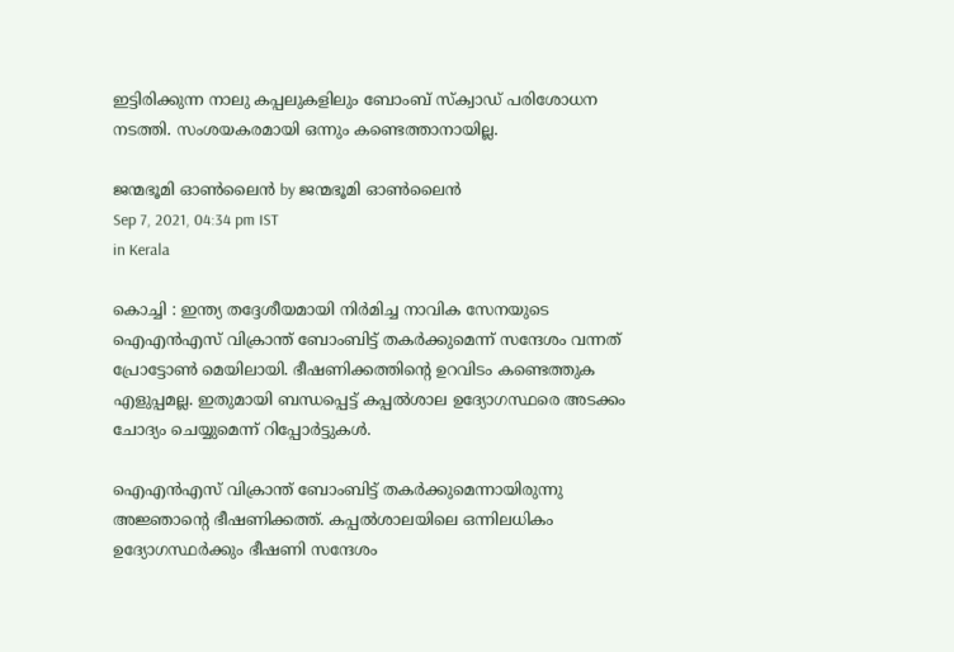ഇട്ടിരിക്കുന്ന നാലു കപ്പലുകളിലും ബോംബ് സ്‌ക്വാഡ് പരിശോധന നടത്തി. സംശയകരമായി ഒന്നും കണ്ടെത്താനായില്ല.

ജന്മഭൂമി ഓണ്‍ലൈന്‍ by ജന്മഭൂമി ഓണ്‍ലൈന്‍
Sep 7, 2021, 04:34 pm IST
in Kerala

കൊച്ചി : ഇന്ത്യ തദ്ദേശീയമായി നിര്‍മിച്ച നാവിക സേനയുടെ ഐഎന്‍എസ് വിക്രാന്ത് ബോംബിട്ട് തകര്‍ക്കുമെന്ന് സന്ദേശം വന്നത് പ്രോട്ടോണ്‍ മെയിലായി. ഭീഷണിക്കത്തിന്റെ ഉറവിടം കണ്ടെത്തുക എളുപ്പമല്ല. ഇതുമായി ബന്ധപ്പെട്ട് കപ്പല്‍ശാല ഉദ്യോഗസ്ഥരെ അടക്കം ചോദ്യം ചെയ്യുമെന്ന് റിപ്പോര്‍ട്ടുകള്‍.

ഐഎന്‍എസ് വിക്രാന്ത് ബോംബിട്ട് തകര്‍ക്കുമെന്നായിരുന്നു അജ്ഞാന്റെ ഭീഷണിക്കത്ത്. കപ്പല്‍ശാലയിലെ ഒന്നിലധികം ഉദ്യോഗസ്ഥര്‍ക്കും ഭീഷണി സന്ദേശം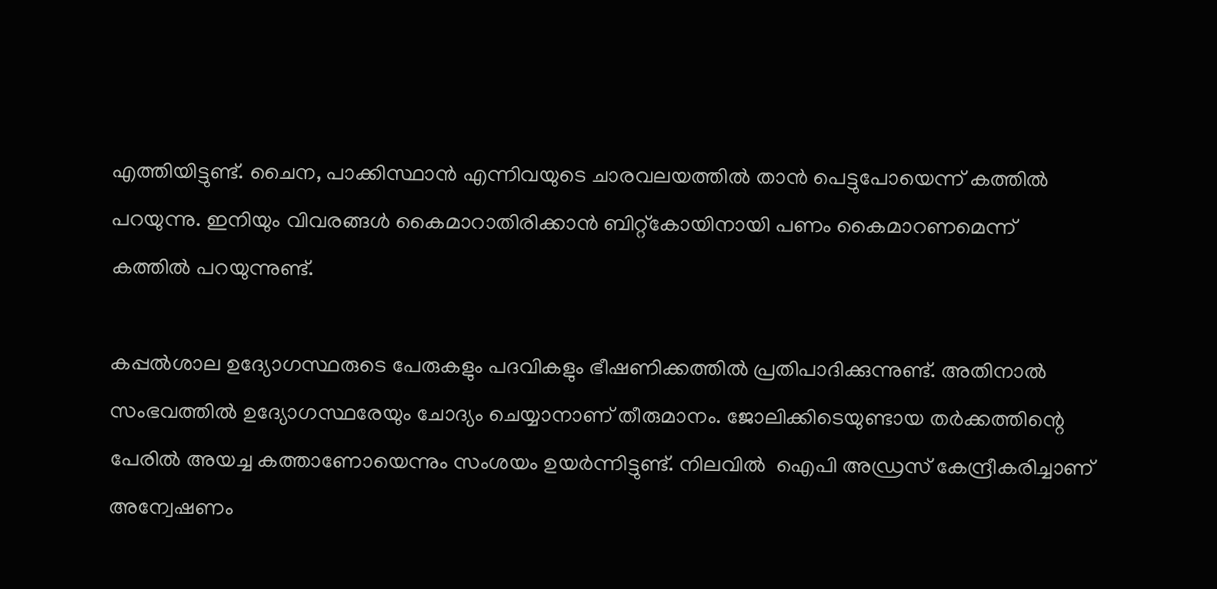എത്തിയിട്ടുണ്ട്. ചൈന, പാക്കിസ്ഥാന്‍ എന്നിവയുടെ ചാരവലയത്തില്‍ താന്‍ പെട്ടുപോയെന്ന് കത്തില്‍ പറയുന്നു. ഇനിയും വിവരങ്ങള്‍ കൈമാറാതിരിക്കാന്‍ ബിറ്റ്‌കോയിനായി പണം കൈമാറണമെന്ന് കത്തില്‍ പറയുന്നുണ്ട്.

കപ്പല്‍ശാല ഉദ്യോഗസ്ഥരുടെ പേരുകളും പദവികളും ഭീഷണിക്കത്തില്‍ പ്രതിപാദിക്കുന്നുണ്ട്. അതിനാല്‍ സംഭവത്തില്‍ ഉദ്യോഗസ്ഥരേയും ചോദ്യം ചെയ്യാനാണ് തീരുമാനം. ജോലിക്കിടെയുണ്ടായ തര്‍ക്കത്തിന്റെ പേരില്‍ അയച്ച കത്താണോയെന്നും സംശയം ഉയര്‍ന്നിട്ടുണ്ട്. നിലവില്‍  ഐപി അഡ്രസ് കേന്ദ്രീകരിച്ചാണ് അന്വേഷണം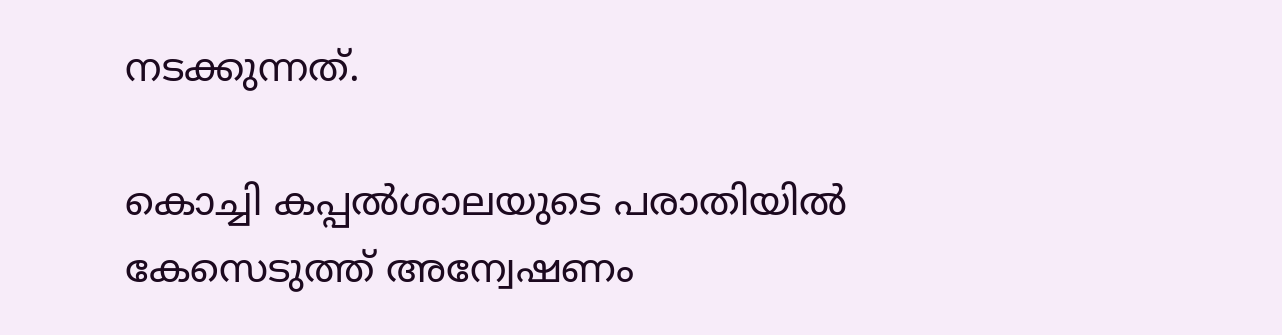നടക്കുന്നത്.

കൊച്ചി കപ്പല്‍ശാലയുടെ പരാതിയില്‍ കേസെടുത്ത് അന്വേഷണം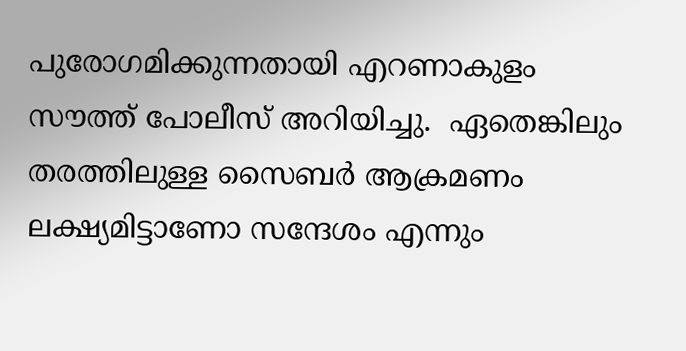പുരോഗമിക്കുന്നതായി എറണാകുളം സൗത്ത് പോലീസ് അറിയിച്ചു.  ഏതെങ്കിലും തരത്തിലുള്ള സൈബര്‍ ആക്രമണം ലക്ഷ്യമിട്ടാണോ സന്ദേശം എന്നും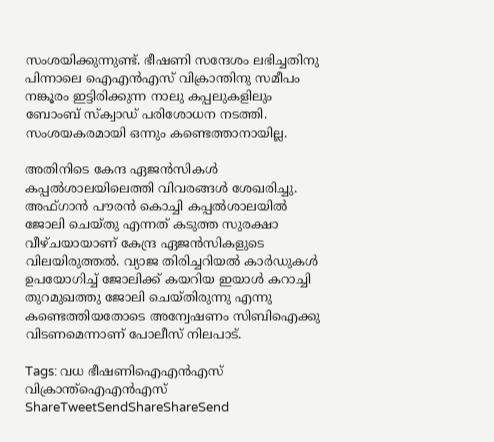സംശയിക്കുന്നുണ്ട്. ഭീഷണി സന്ദേശം ലഭിച്ചതിനു പിന്നാലെ ഐഎന്‍എസ് വിക്രാന്തിനു സമീപം നങ്കൂരം ഇട്ടിരിക്കുന്ന നാലു കപ്പലുകളിലും ബോംബ് സ്‌ക്വാഡ് പരിശോധന നടത്തി. സംശയകരമായി ഒന്നും കണ്ടെത്താനായില്ല.

അതിനിടെ കേന്ദ ഏജന്‍സികള്‍ കപ്പല്‍ശാലയിലെത്തി വിവരങ്ങള്‍ ശേഖരിച്ചു. അഫ്ഗാന്‍ പൗരന്‍ കൊച്ചി കപ്പല്‍ശാലയില്‍ ജോലി ചെയ്തു എന്നത് കടുത്ത സുരക്ഷാ വീഴ്ചയായാണ് കേന്ദ്ര ഏജന്‍സികളുടെ വിലയിരുത്തല്‍. വ്യാജ തിരിച്ചറിയല്‍ കാര്‍ഡുകള്‍ ഉപയോഗിച്ച് ജോലിക്ക് കയറിയ ഇയാള്‍ കറാച്ചി തുറമുഖത്തു ജോലി ചെയ്തിരുന്നു എന്നു കണ്ടെത്തിയതോടെ അന്വേഷണം സിബിഐക്കു വിടണമെന്നാണ് പോലീസ് നിലപാട്.

Tags: വധ ഭീഷണിഐഎന്‍എസ് വിക്രാന്ത്ഐഎന്‍എസ്
ShareTweetSendShareShareSend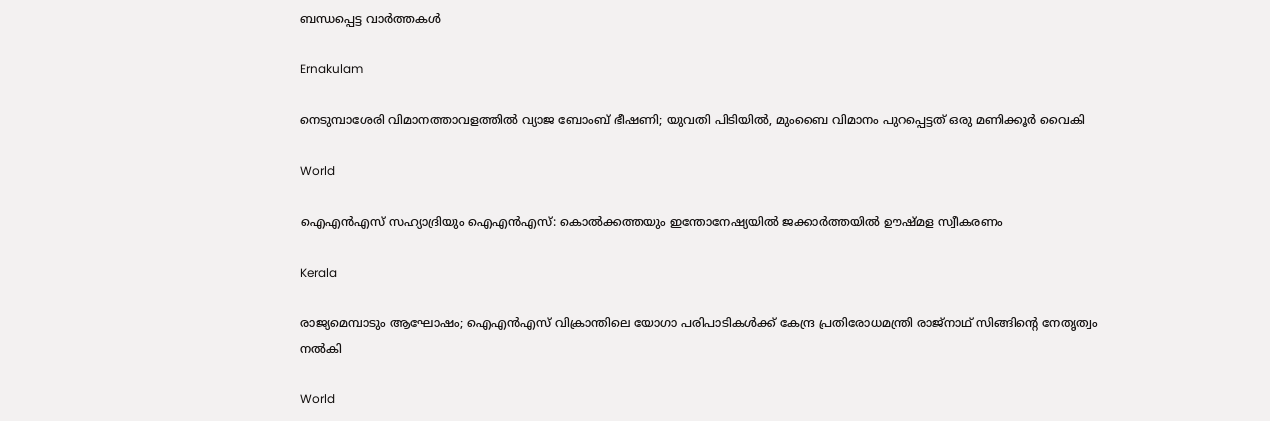ബന്ധപ്പെട്ട വാര്‍ത്തകള്‍

Ernakulam

നെടുമ്പാശേരി വിമാനത്താവളത്തിൽ വ്യാജ ബോംബ് ഭീഷണി; യുവതി പിടിയിൽ, മുംബൈ വിമാനം പുറപ്പെട്ടത് ഒരു മണിക്കൂർ വൈകി

World

ഐഎന്‍എസ് സഹ്യാദ്രിയും ഐഎന്‍എസ്: കൊല്‍ക്കത്തയും ഇന്തോനേഷ്യയില്‍ ജക്കാര്‍ത്തയില്‍ ഊഷ്മള സ്വീകരണം

Kerala

രാജ്യമെമ്പാടും ആഘോഷം; ഐഎന്‍എസ് വിക്രാന്തിലെ യോഗാ പരിപാടികള്‍ക്ക് കേന്ദ്ര പ്രതിരോധമന്ത്രി രാജ്നാഥ് സിങ്ങിന്റെ നേതൃത്വം നല്‍കി

World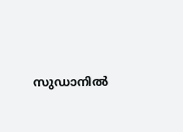സുഡാനില്‍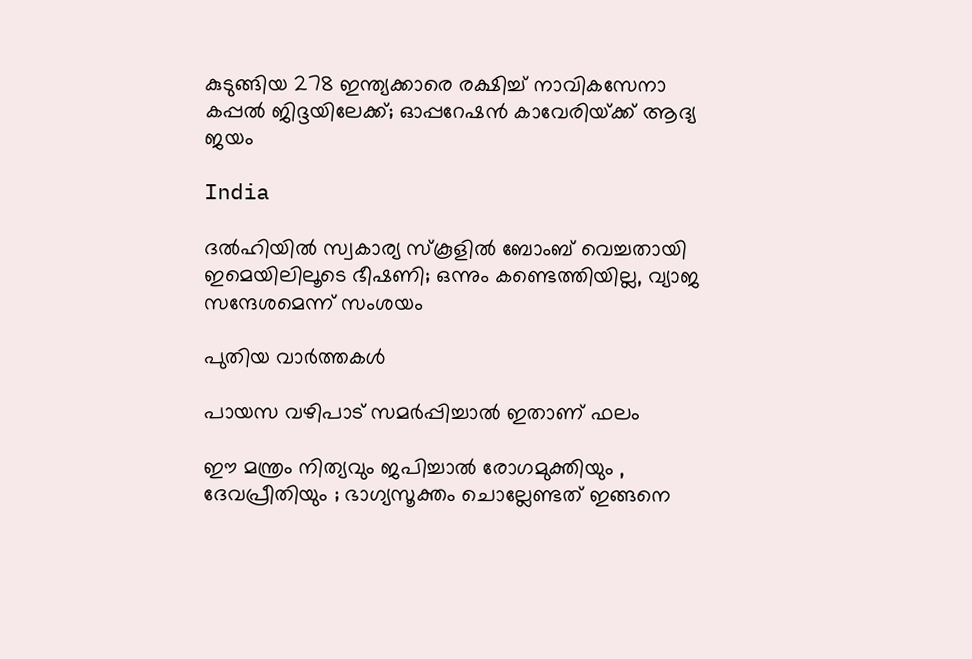കുടുങ്ങിയ 278 ഇന്ത്യക്കാരെ രക്ഷിച്ച് നാവികസേനാ കപ്പല്‍ ജിദ്ദയിലേക്ക്; ഓപ്പറേഷന്‍ കാവേരിയ്‌ക്ക് ആദ്യ ജയം

India

ദല്‍ഹിയില്‍ സ്വകാര്യ സ്‌കൂളില്‍ ബോംബ് വെച്ചതായി ഇമെയിലിലൂടെ ഭീഷണി; ഒന്നും കണ്ടെത്തിയില്ല, വ്യാജ സന്ദേശമെന്ന് സംശയം

പുതിയ വാര്‍ത്തകള്‍

പായസ വഴിപാട് സമർപ്പിച്ചാൽ ഇതാണ് ഫലം

ഈ മന്ത്രം നിത്യവും ജപിച്ചാൽ രോഗമുക്തിയും , ദേവപ്രീതിയും ; ഭാഗ്യസൂക്തം ചൊല്ലേണ്ടത് ഇങ്ങനെ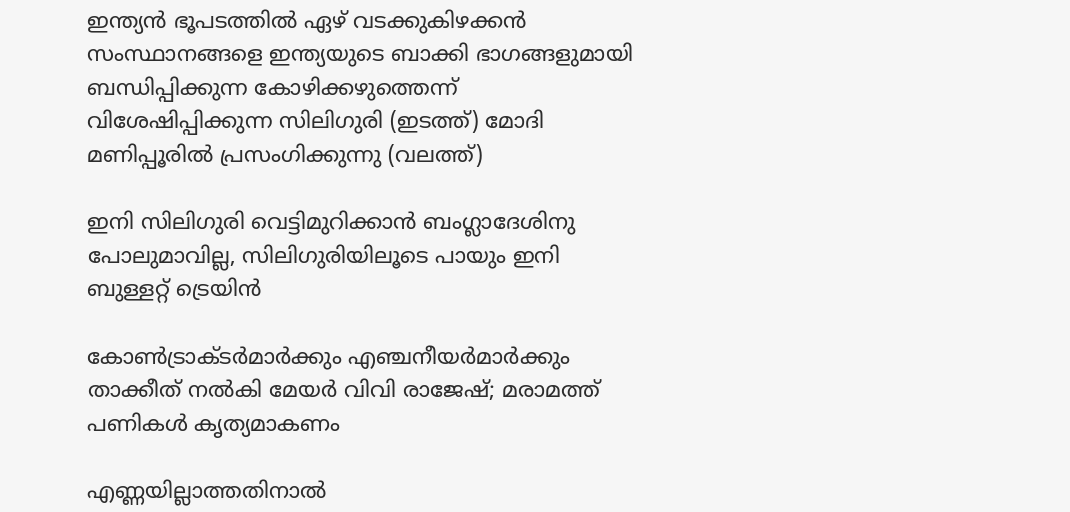ഇന്ത്യന്‍ ഭൂപടത്തില്‍ ഏഴ് വടക്കുകിഴക്കന്‍ സംസ്ഥാനങ്ങളെ ഇന്ത്യയുടെ ബാക്കി ഭാഗങ്ങളുമായി ബന്ധിപ്പിക്കുന്ന കോഴിക്കഴുത്തെന്ന് വിശേഷിപ്പിക്കുന്ന സിലിഗുരി (ഇടത്ത്) മോദി മണിപ്പൂരില്‍ പ്രസംഗിക്കുന്നു (വലത്ത്)

ഇനി സിലിഗുരി വെട്ടിമുറിക്കാന്‍ ബംഗ്ലാദേശിനു പോലുമാവില്ല, സിലിഗുരിയിലൂടെ പായും ഇനി ബുള്ളറ്റ് ട്രെയിന്‍

കോണ്‍ട്രാക്ടര്‍മാര്‍ക്കും എഞ്ചനീയര്‍മാര്‍ക്കും താക്കീത് നല്‍കി മേയര്‍ വിവി രാജേഷ്; മരാമത്ത് പണികള്‍ കൃത്യമാകണം

എണ്ണയില്ലാത്തതിനാൽ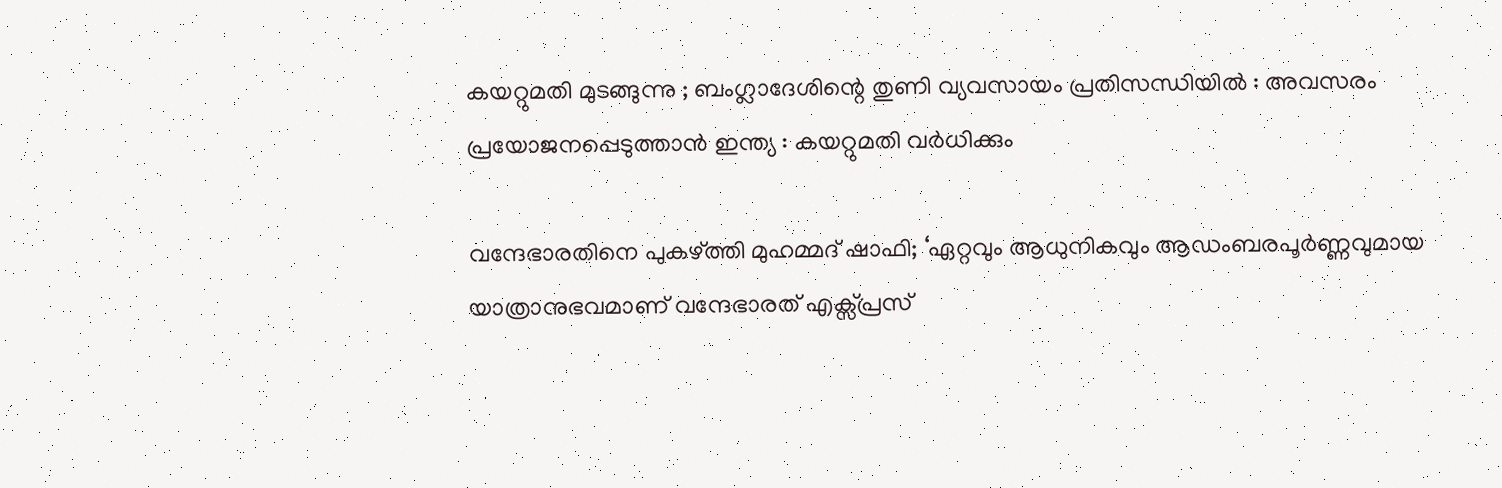കയറ്റുമതി മുടങ്ങുന്നു ; ബംഗ്ലാദേശിന്റെ തുണി വ്യവസായം പ്രതിസന്ധിയിൽ : അവസരം പ്രയോജനപ്പെടുത്താൻ ഇന്ത്യ : കയറ്റുമതി വർധിക്കും

വന്ദേഭാരതിനെ പുകഴ്‌ത്തി മുഹമ്മദ് ഷാഫി; ‘ഏറ്റവും ആധുനികവും ആഡംബരപൂർണ്ണവുമായ യാത്രാനുഭവമാണ് വന്ദേഭാരത് എക്സ്പ്രസ്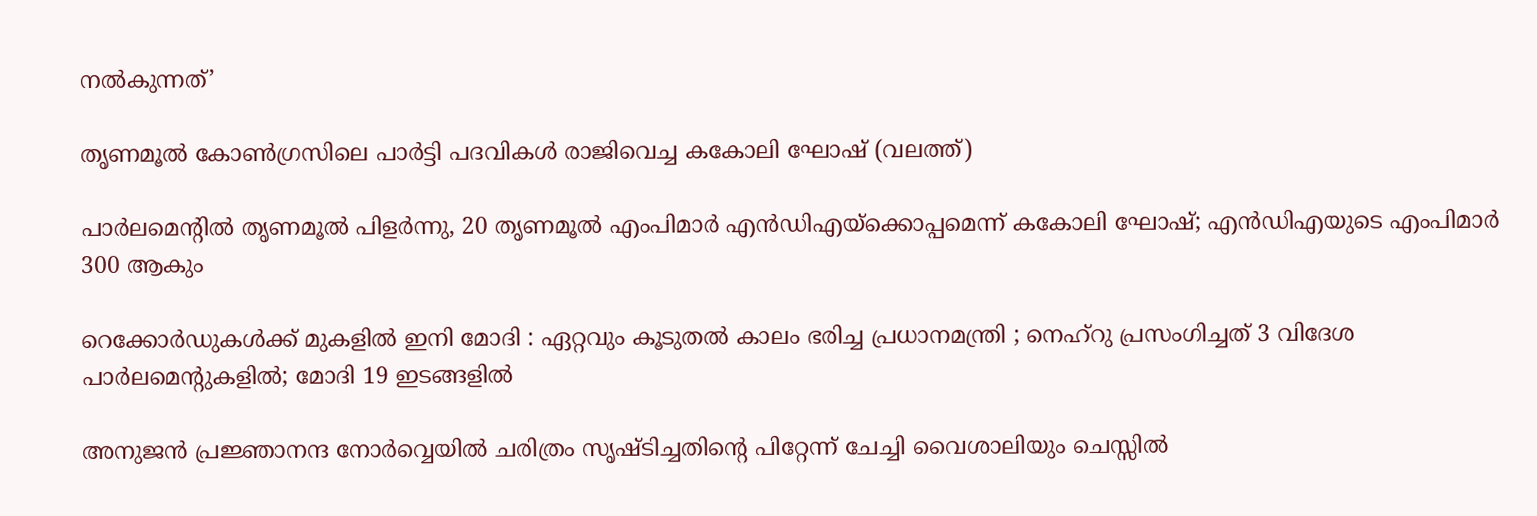നൽകുന്നത്’

തൃണമൂല്‍ കോണ്‍ഗ്രസിലെ പാര്‍ട്ടി പദവികള്‍ രാജിവെച്ച കകോലി ഘോഷ് (വലത്ത്)

പാര്‍ലമെന്‍റില്‍ തൃണമൂല്‍ പിളര്‍ന്നു, 20 തൃണമൂല്‍ എംപിമാര്‍ എന്‍ഡിഎയ്‌ക്കൊപ്പമെന്ന് കകോലി ഘോഷ്; എന്‍ഡിഎയുടെ എംപിമാര്‍ 300 ആകും

റെക്കോർഡുകൾക്ക് മുകളിൽ ഇനി മോദി : ഏറ്റവും കൂടുതൽ കാലം ഭരിച്ച പ്രധാനമന്ത്രി ; നെഹ്‌റു പ്രസംഗിച്ചത് 3 വിദേശ പാർലമെന്റുകളിൽ; മോദി 19 ഇടങ്ങളിൽ

അനുജന്‍ പ്രജ്ഞാനന്ദ നോര്‍വ്വെയില്‍ ചരിത്രം സൃഷ്ടിച്ചതിന്റെ പിറ്റേന്ന് ചേച്ചി വൈശാലിയും ചെസ്സില്‍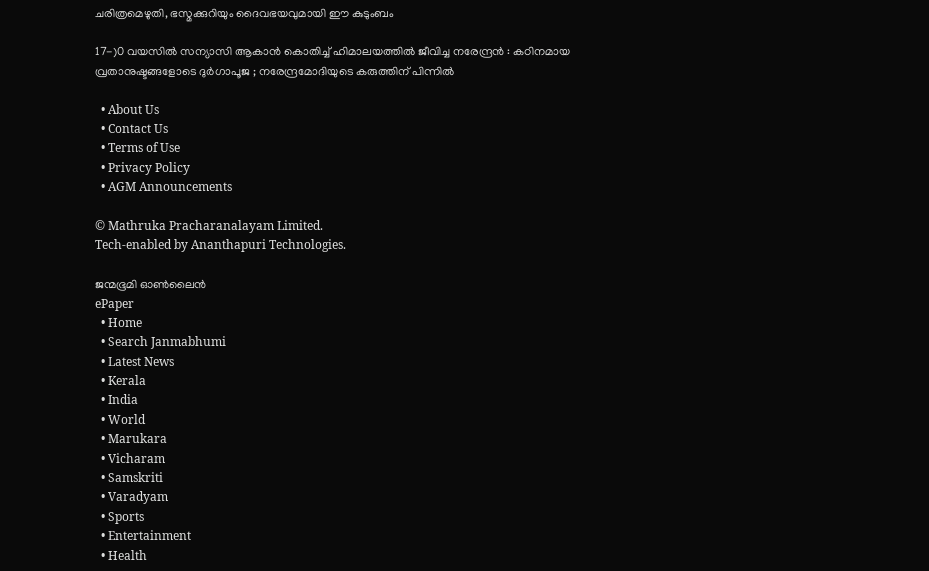ചരിത്രമെഴുതി, ഭസ്മക്കുറിയും ദൈവഭയവുമായി ഈ കുടുംബം

17-)0 വയസിൽ സന്യാസി ആകാൻ കൊതിച്ച് ഹിമാലയത്തിൽ ജീവിച്ച നരേന്ദ്രൻ : കഠിനമായ വ്രതാനുഷ്ടങ്ങളോടെ ദുർഗാപൂജ ; നരേന്ദ്രമോദിയുടെ കരുത്തിന് പിന്നിൽ

  • About Us
  • Contact Us
  • Terms of Use
  • Privacy Policy
  • AGM Announcements

© Mathruka Pracharanalayam Limited.
Tech-enabled by Ananthapuri Technologies.

ജന്മഭൂമി ഓണ്‍ലൈന്‍
ePaper
  • Home
  • Search Janmabhumi
  • Latest News
  • Kerala
  • India
  • World
  • Marukara
  • Vicharam
  • Samskriti
  • Varadyam
  • Sports
  • Entertainment
  • Health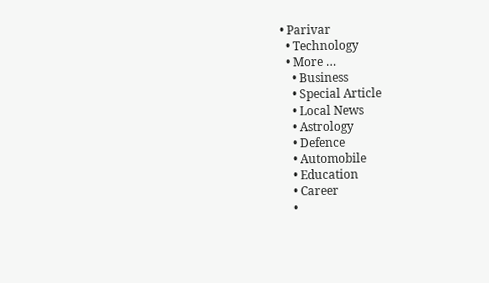• Parivar
  • Technology
  • More …
    • Business
    • Special Article
    • Local News
    • Astrology
    • Defence
    • Automobile
    • Education
    • Career
    •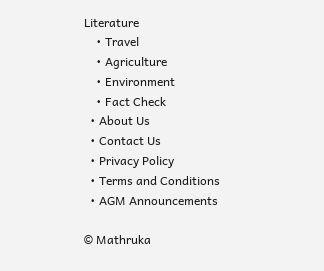Literature
    • Travel
    • Agriculture
    • Environment
    • Fact Check
  • About Us
  • Contact Us
  • Privacy Policy
  • Terms and Conditions
  • AGM Announcements

© Mathruka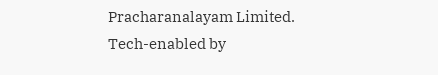Pracharanalayam Limited.
Tech-enabled by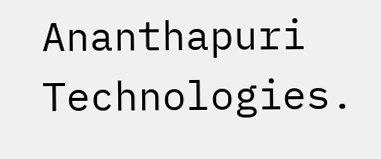Ananthapuri Technologies.